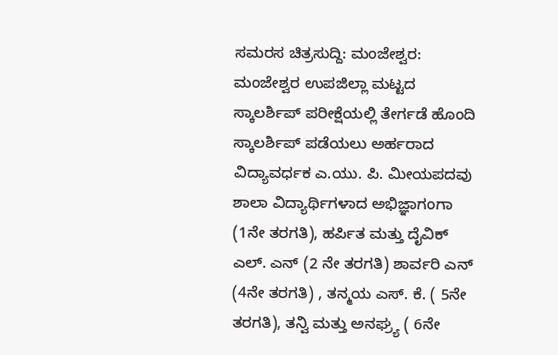ಸಮರಸ ಚಿತ್ರಸುದ್ದಿ: ಮಂಜೇಶ್ವರ: ಮಂಜೇಶ್ವರ ಉಪಜಿಲ್ಲಾ ಮಟ್ಟದ ಸ್ಕಾಲರ್ಶಿಪ್ ಪರೀಕ್ಷೆಯಲ್ಲಿ ತೇರ್ಗಡೆ ಹೊಂದಿ ಸ್ಕಾಲರ್ಶಿಪ್ ಪಡೆಯಲು ಅರ್ಹರಾದ ವಿದ್ಯಾವರ್ಧಕ ಎ.ಯು. ಪಿ. ಮೀಯಪದವು ಶಾಲಾ ವಿದ್ಯಾರ್ಥಿಗಳಾದ ಅಭಿಜ್ಞಾಗಂಗಾ (1ನೇ ತರಗತಿ), ಹರ್ಪಿತ ಮತ್ತು ದೈವಿಕ್ ಎಲ್. ಎನ್ (2 ನೇ ತರಗತಿ) ಶಾರ್ವರಿ ಎನ್ (4ನೇ ತರಗತಿ) , ತನ್ಮಯ ಎಸ್. ಕೆ. ( 5ನೇ ತರಗತಿ), ತನ್ವಿ ಮತ್ತು ಅನಘ್ರ್ಯ ( 6ನೇ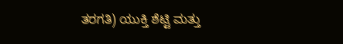ತರಗತಿ) ಯುಕ್ತಿ ಶೆಟ್ಟಿ ಮತ್ತು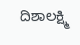ದಿಶಾಲಕ್ಷ್ಮಿ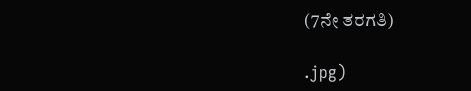(7ನೇ ತರಗತಿ)

.jpg)